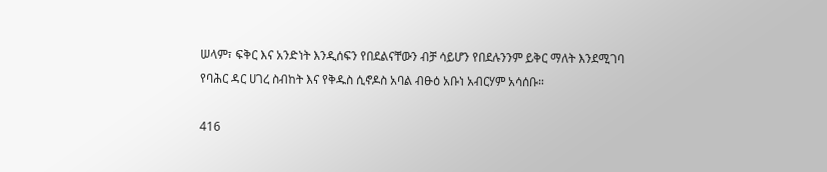ሠላም፣ ፍቅር እና አንድነት እንዲሰፍን የበደልናቸውን ብቻ ሳይሆን የበደሉንንም ይቅር ማለት እንደሚገባ የባሕር ዳር ሀገረ ስብከት እና የቅዱስ ሲኖዶስ አባል ብፁዕ አቡነ አብርሃም አሳሰቡ።

416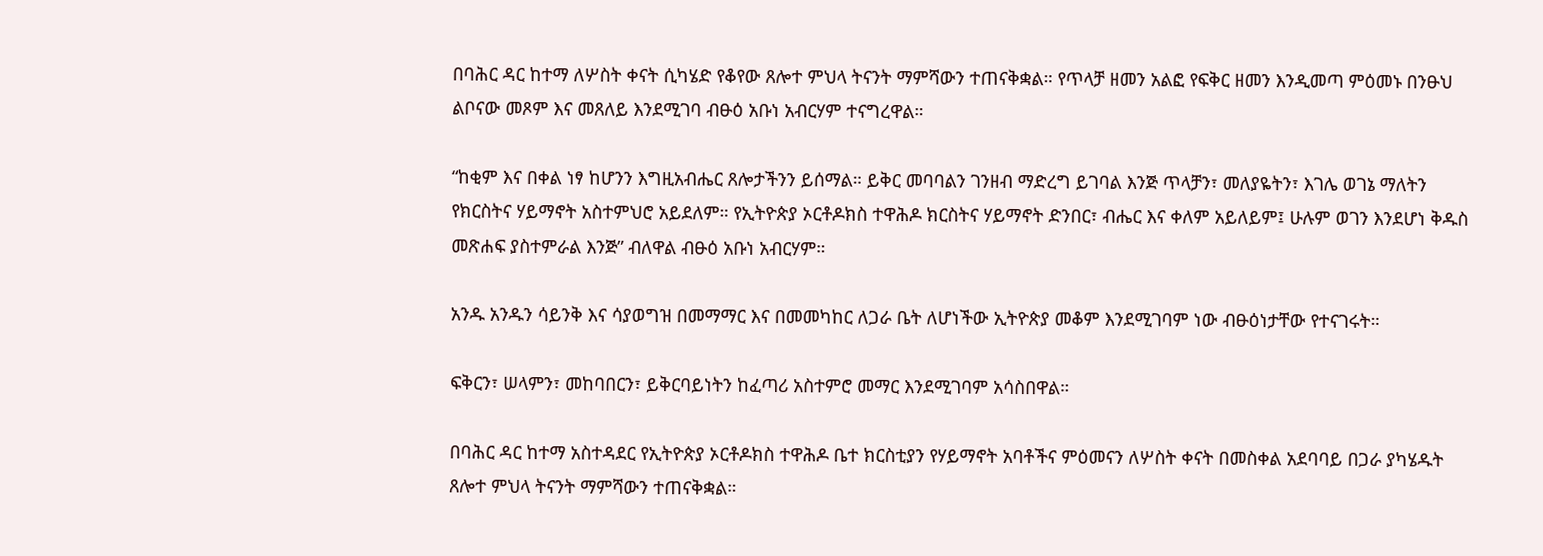በባሕር ዳር ከተማ ለሦስት ቀናት ሲካሄድ የቆየው ጸሎተ ምህላ ትናንት ማምሻውን ተጠናቅቋል። የጥላቻ ዘመን አልፎ የፍቅር ዘመን እንዲመጣ ምዕመኑ በንፁህ ልቦናው መጾም እና መጸለይ እንደሚገባ ብፁዕ አቡነ አብርሃም ተናግረዋል።

“ከቂም እና በቀል ነፃ ከሆንን እግዚአብሔር ጸሎታችንን ይሰማል። ይቅር መባባልን ገንዘብ ማድረግ ይገባል እንጅ ጥላቻን፣ መለያዬትን፣ እገሌ ወገኔ ማለትን የክርስትና ሃይማኖት አስተምህሮ አይደለም። የኢትዮጵያ ኦርቶዶክስ ተዋሕዶ ክርስትና ሃይማኖት ድንበር፣ ብሔር እና ቀለም አይለይም፤ ሁሉም ወገን እንደሆነ ቅዱስ መጽሐፍ ያስተምራል እንጅ” ብለዋል ብፁዕ አቡነ አብርሃም።

አንዱ አንዱን ሳይንቅ እና ሳያወግዝ በመማማር እና በመመካከር ለጋራ ቤት ለሆነችው ኢትዮጵያ መቆም እንደሚገባም ነው ብፁዕነታቸው የተናገሩት።

ፍቅርን፣ ሠላምን፣ መከባበርን፣ ይቅርባይነትን ከፈጣሪ አስተምሮ መማር እንደሚገባም አሳስበዋል።

በባሕር ዳር ከተማ አስተዳደር የኢትዮጵያ ኦርቶዶክስ ተዋሕዶ ቤተ ክርስቲያን የሃይማኖት አባቶችና ምዕመናን ለሦስት ቀናት በመስቀል አደባባይ በጋራ ያካሄዱት ጸሎተ ምህላ ትናንት ማምሻውን ተጠናቅቋል።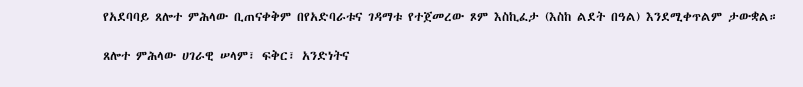የአደባባይ ጸሎተ ምሕላው ቢጠናቀቅም በየአድባራቱና ገዳማቱ የተጀመረው ጾም እስኪፈታ (እስከ ልደት በዓል) እንደሚቀጥልም ታውቋል።

ጸሎተ ምሕላው ሀገራዊ ሠላም፣ ፍቅር፣ አንድነትና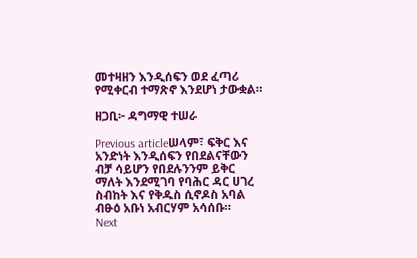መተዛዘን እንዲሰፍን ወደ ፈጣሪ የሚቀርብ ተማጽኖ እንደሆነ ታውቋል።

ዘጋቢ፦ ዳግማዊ ተሠራ

Previous articleሠላም፣ ፍቅር እና አንድነት እንዲሰፍን የበደልናቸውን ብቻ ሳይሆን የበደሉንንም ይቅር ማለት እንደሚገባ የባሕር ዳር ሀገረ ስብከት እና የቅዱስ ሲኖዶስ አባል ብፁዕ አቡነ አብርሃም አሳሰቡ።
Next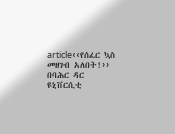article‹‹የሰፈር ኳስ መዘገብ አለበት!›› በባሕር ዳር ዩኒቨርሲቲ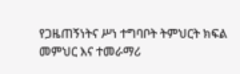የጋዜጠኝነትና ሥነ ተግባቦት ትምህርት ክፍል መምህር እና ተመራማሪ